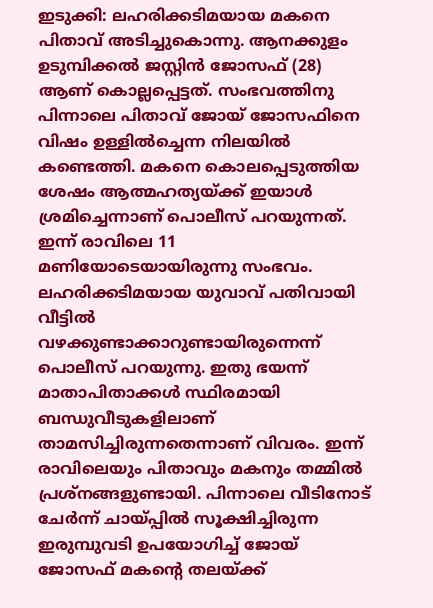ഇടുക്കി: ലഹരിക്കടിമയായ മകനെ പിതാവ് അടിച്ചുകൊന്നു. ആനക്കുളം ഉടുമ്പിക്കൽ ജസ്റ്റിൻ ജോസഫ് (28) ആണ് കൊല്ലപ്പെട്ടത്. സംഭവത്തിനു പിന്നാലെ പിതാവ് ജോയ് ജോസഫിനെ വിഷം ഉള്ളിൽച്ചെന്ന നിലയിൽ കണ്ടെത്തി. മകനെ കൊലപ്പെടുത്തിയ ശേഷം ആത്മഹത്യയ്ക്ക് ഇയാൾ ശ്രമിച്ചെന്നാണ് പൊലീസ് പറയുന്നത്. ഇന്ന് രാവിലെ 11 മണിയോടെയായിരുന്നു സംഭവം.
ലഹരിക്കടിമയായ യുവാവ് പതിവായി വീട്ടിൽ വഴക്കുണ്ടാക്കാറുണ്ടായിരുന്നെന്ന് പൊലീസ് പറയുന്നു. ഇതു ഭയന്ന് മാതാപിതാക്കൾ സ്ഥിരമായി ബന്ധുവീടുകളിലാണ് താമസിച്ചിരുന്നതെന്നാണ് വിവരം. ഇന്ന് രാവിലെയും പിതാവും മകനും തമ്മിൽ പ്രശ്നങ്ങളുണ്ടായി. പിന്നാലെ വീടിനോട് ചേർന്ന് ചായ്പ്പിൽ സൂക്ഷിച്ചിരുന്ന ഇരുമ്പുവടി ഉപയോഗിച്ച് ജോയ് ജോസഫ് മകന്റെ തലയ്ക്ക്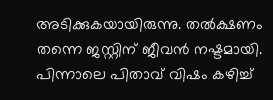അടിക്കുകയായിരുന്നു. തൽക്ഷണം തന്നെ ജസ്റ്റിന് ജീവൻ നഷ്ടമായി. പിന്നാലെ പിതാവ് വിഷം കഴിച്ച്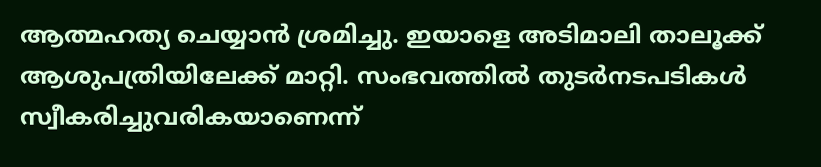ആത്മഹത്യ ചെയ്യാൻ ശ്രമിച്ചു. ഇയാളെ അടിമാലി താലൂക്ക് ആശുപത്രിയിലേക്ക് മാറ്റി. സംഭവത്തിൽ തുടർനടപടികൾ സ്വീകരിച്ചുവരികയാണെന്ന്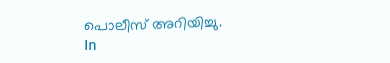പൊലീസ് അറിയിച്ചു.
In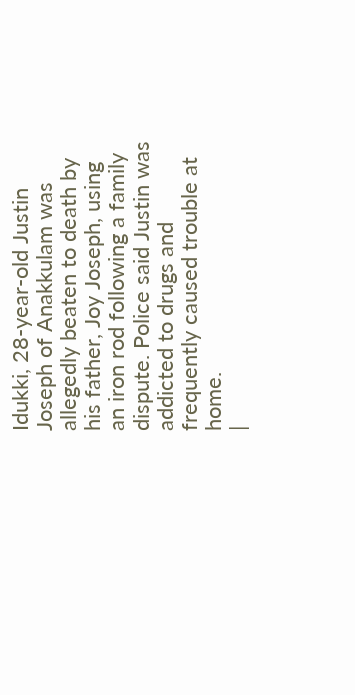Idukki, 28-year-old Justin Joseph of Anakkulam was allegedly beaten to death by his father, Joy Joseph, using an iron rod following a family dispute. Police said Justin was addicted to drugs and frequently caused trouble at home.
|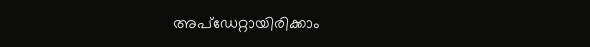അപ്ഡേറ്റായിരിക്കാം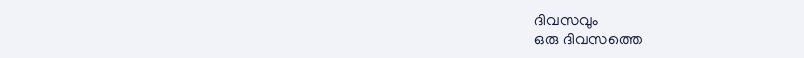ദിവസവും
ഒരു ദിവസത്തെ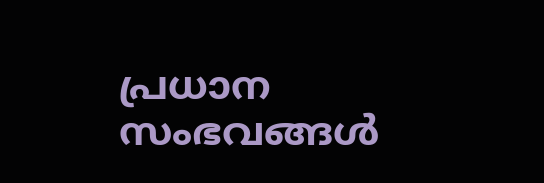പ്രധാന സംഭവങ്ങൾ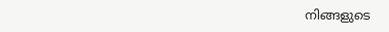നിങ്ങളുടെ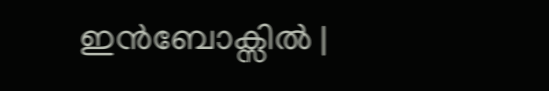ഇൻബോക്സിൽ |